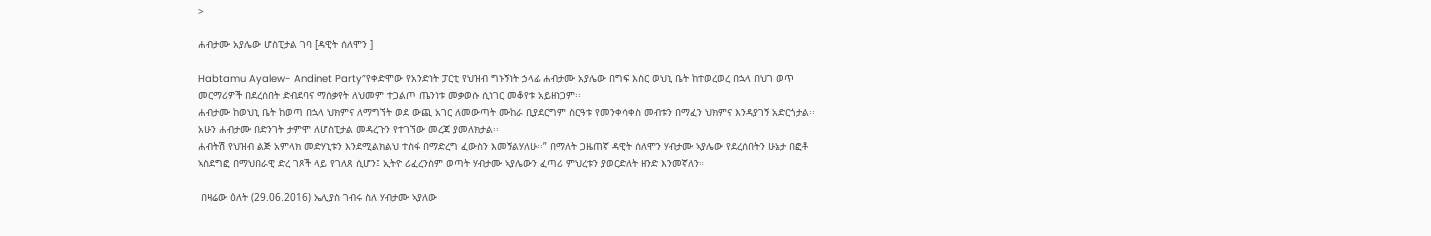>

ሐብታሙ አያሌው ሆስፒታል ገባ [ዳዊት ሰለሞን ]

Habtamu Ayalew- Andinet Party”የቀድሞው የአንድነት ፓርቲ የህዝብ ግኑኝነት ኃላፊ ሐብታሙ አያሌው በግፍ እስር ወህኒ ቤት ከተወረወረ በኋላ በህገ ወጥ መርማሪዎች በደረሰበት ድብደባና ማሰቃየት ለህመም ተጋልጦ ጤንነቱ መቃወሱ ሲነገር መቆየቱ አይዘነጋም፡፡
ሐብታሙ ከወህኒ ቤት ከወጣ በኋላ ህክምና ለማግኘት ወደ ውጪ አገር ለመውጣት ሙከራ ቢያደርግም ስርዓቱ የመንቀሳቀስ መብቱን በማፈን ህክምና እንዳያገኝ አድርጎታል፡፡አሁን ሐብታሙ በድንገት ታምሞ ለሆስፒታል መዳረጉን የተገኘው መረጃ ያመለክታል፡፡
ሐብትሽ የህዝብ ልጅ አምላክ መድሃኒቱን እንደሚልክልህ ተስፋ በማድረግ ፈውስን እመኝልሃለሁ፡፡” በማለት ጋዜጠኛ ዳዊት ሰለሞን ሃብታሙ ኣያሌው የደረሰበትን ሁኔታ በፎቶ ኣስደግፎ በማህበራዊ ድረ ገጾች ላይ የገለጸ ሲሆን፤ ኢትዮ ሪፈረንስም ወጣት ሃብታሙ ኣያሌውን ፈጣሪ ምህረቱን ያወርድለት ዘንድ እንመኛለን።

 በዛሬው ዕለት (29.06.2016) ኤሊያስ ገብሩ ስለ ሃብታሙ ኣያለው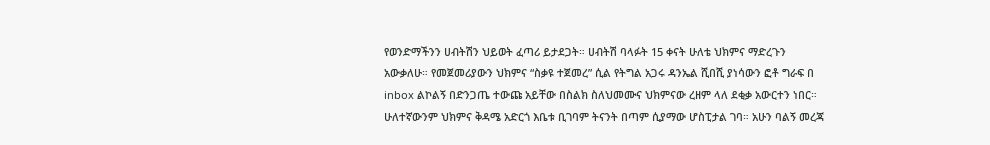የወንድማችንን ሀብትሽን ህይወት ፈጣሪ ይታደጋት። ሀብትሽ ባላፉት 15 ቀናት ሁለቴ ህክምና ማድረጉን አውቃለሁ። የመጀመሪያውን ህክምና “ስቃዩ ተጀመረ” ሲል የትግል አጋሩ ዳንኤል ሺበሺ ያነሳውን ፎቶ ግራፍ በ inbox ልኮልኝ በድንጋጤ ተውጩ አይቸው በስልክ ስለህመሙና ህክምናው ረዘም ላለ ደቂቃ አውርተን ነበር። ሁለተኛውንም ህክምና ቅዳሜ አድርጎ እቤቱ ቢገባም ትናንት በጣም ሲያማው ሆስፒታል ገባ። አሁን ባልኝ መረጃ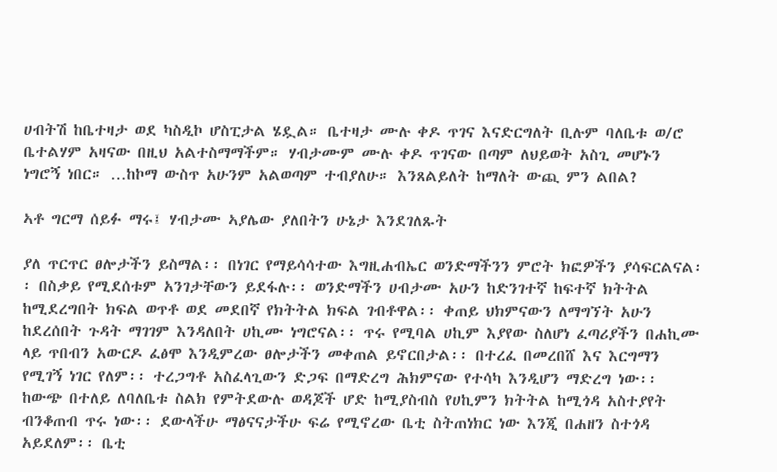ሀብትሽ ከቤተዛታ ወደ ካስዲኮ ሆስፒታል ሄዷል። ቤተዛታ ሙሉ ቀዶ ጥገና እናድርግለት ቢሉም ባለቤቱ ወ/ሮ ቤተልሃም አዛናው በዚህ አልተስማማችም። ሃብታሙም ሙሉ ቀዶ ጥገናው በጣም ለህይወት አስጊ መሆኑን ነግሮኝ ነበር። …ከኮማ ውስጥ አሁንም አልወጣም ተብያለሁ። እንጸልይለት ከማለት ውጪ ምን ልበል?

ኣቶ ግርማ ሰይፉ ማሩ፤ ሃብታሙ ኣያሌው ያለበትን ሁኔታ እንደገለጹት

ያለ ጥርጥር ፀሎታችን ይስማል፡፡ በነገር የማይሳሳተው እግዚሐብኤር ወንድማችንን ምሮት ክፎዎችን ያሳፍርልናል፡፡ በስቃይ የሚደሰቱም አንገታቸውን ይደፋሉ፡፡ ወንድማችን ሀብታሙ አሁን ከድንገተኛ ከፍተኛ ክትትል ከሚደረግበት ክፍል ወጥቶ ወደ መደበኛ የክትትል ክፍል ገብቶዋል፡፡ ቀጠይ ህክምናውን ለማግኘት አሁን ከደረሰበት ጉዳት ማገገም እንዳለበት ሀኪሙ ነግሮናል፡፡ ጥሩ የሚባል ሀኪም እያየው ስለሆነ ፈጣሪያችን በሐኪሙ ላይ ጥበብን አውርዶ ፈፅሞ እንዲምረው ፀሎታችን መቀጠል ይኖርበታል፡፡ በተረፈ በመረበሸ እና እርግማን የሚገኝ ነገር የለም፡፡ ተረጋግቶ አስፈላጊውን ድጋፍ በማድረግ ሕክምናው የተሳካ እንዲሆን ማድረግ ነው፡፡ ከውጭ በተለይ ለባለቤቱ ስልክ የምትደውሉ ወዳጆች ሆድ ከሚያስብስ የሀኪምን ክትትል ከሚጎዳ አስተያየት ብንቆጠብ ጥሩ ነው፡፡ ደውላችሁ ማፅናናታችሁ ፍሬ የሚኖረው ቤቲ ስትጠነክር ነው እንጂ በሐዘን ስተጎዳ አይደለም፡፡ ቤቲ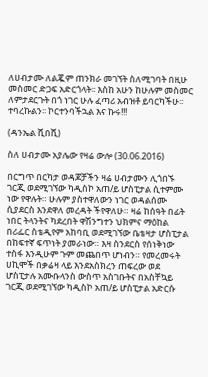ለሀብታሙ ለልጇም ጠንክራ መገኘት ስለሚገባት በዚሁ መስመር ድጋፍ አድርጎላት፡፡ እስከ አሁን ከሁሉም መስመር ለምታደርጉት በጎ ነገር ሁሉ ፈጣሪ አብዝቶ ይባርካችሁ፡፡ ተባረኩልን፡፡ ኮርተንባችኋል እና ኩሩ!!!

(ዳንኤል ሺበሺ)

ስለ ሀብታሙ አያሌው የዛሬ ውሎ (30.06.2016)

በርግጥ በርካታ ወዳጆቻችን ዛሬ ሀብታሙን ሊጎበኙ ገርጂ ወደሚገኘው ካዲስኮ አጠ/ይ ሆስፒታል ሲተምሙ ነው የዋሉት። ሁሉም ያስተዋለውን ነገር ወዳልሰሙ ሲያደርስ እንደዋለ መረዳት ችየዋለሁ። ዛሬ ከሰዓት በፊት ነበር ትላንትና ካደረበት ዋሽንግተን ህክምና ማዕከል በሪፌር ስቴዲየም አከባቢ ወደሚገኘው ቤቴዛታ ሆስፒታል በከፍተኛ ፍጥነት ያመራነው። እዛ ስንደርስ የሰነቅነው ተስፋ እንዲሁም ጉም መጨበጥ ሆነብን። የመረመሩት ሀኪሞች በቃሬዛ ላይ እንደአስክረን ጠፍረው ወደ ሆስፒታሉ አሙቡላንስ ውስጥ አስገቡትና በአስቸኳይ ገርጂ ወደሚገኘው ካዲስኮ አጠ/ይ ሆስፒታል አድርሱ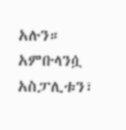አሉን። አምቡላንሷ አስፓሊቱን፣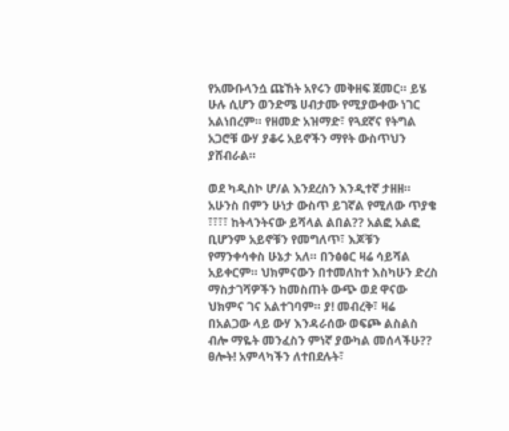የአሙቡላንሷ ጩኸት አየሩን መቅዘፍ ጀመር። ይሄ ሁሉ ሲሆን ወንድሜ ሀብታሙ የሚያውቀው ነገር አልነበረም። የዘመድ አዝማድ፣ የጓደኛና የትግል አጋሮቹ ውሃ ያቆሩ አይኖችን ማየት ውስጥህን ያሸብራል።

ወደ ካዲስኮ ሆ/ል እንደረስን እንዲተኛ ታዘዘ። አሁንስ በምን ሁነታ ውስጥ ይገኛል የሚለው ጥያቄ ፣፣፣፣ ከትላንትናው ይሻላል ልበል?? አልፎ አልፎ ቢሆንም አይኖቹን የመግለጥ፣ እጆቹን የማንቀሳቀስ ሁኔታ አለ። በንፅፅር ዛሬ ሳይሻል አይቀርም። ህክምናውን በተመለከተ እስካሁን ድረስ ማስታገሻዎችን ከመስጠት ውጭ ወደ ዋናው ህክምና ገና አልተገባም። ያ! መብረቅ፣ ዛሬ በአልጋው ላይ ውሃ እንዳራሰው ወፍጮ ልስልስ ብሎ ማዬት መንፈስን ምነኛ ያውካል መሰላችሁ??
ፀሎት! አምላካችን ለተበደሉት፣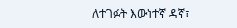ለተገፉት እውነተኛ ዳኛ፣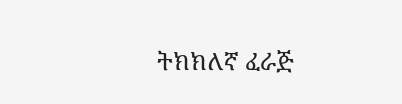ትክክለኛ ፈራጅ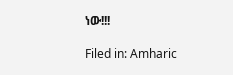ነው!!!

Filed in: Amharic